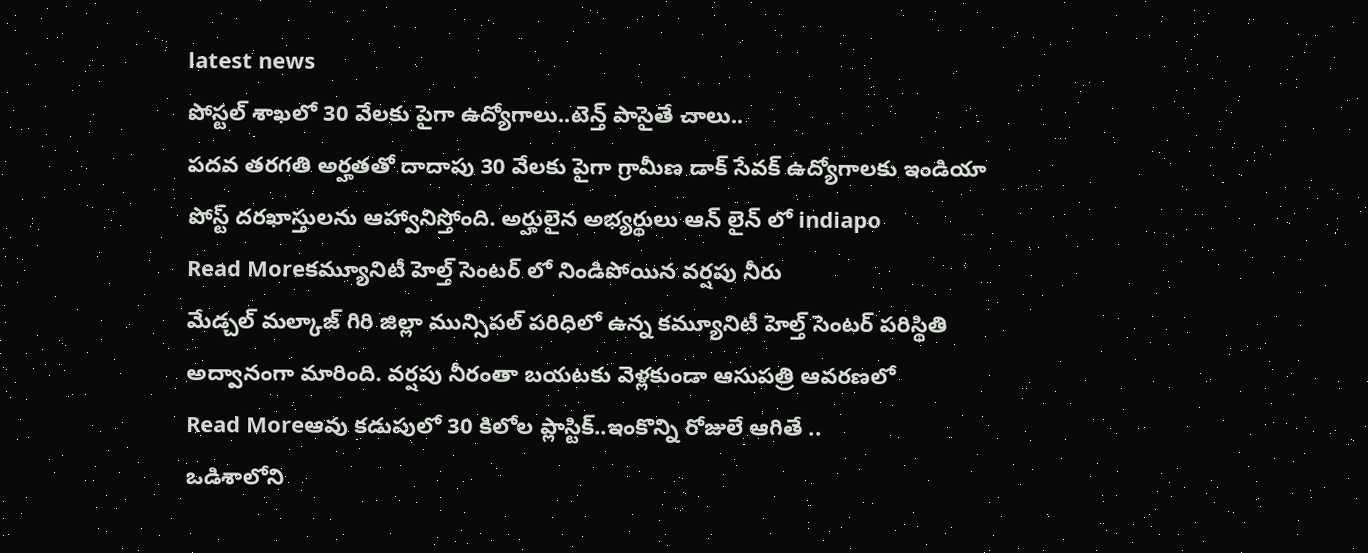latest news
పోస్టల్ శాఖలో 30 వేలకు పైగా ఉద్యోగాలు..టెన్త్ పాసైతే చాలు..
పదవ తరగతి అర్హతతో దాదాపు 30 వేలకు పైగా గ్రామీణ డాక్ సేవక్ ఉద్యోగాలకు ఇండియా పోస్ట్ దరఖాస్తులను ఆహ్వానిస్తోంది. అర్హులైన అభ్యర్థులు ఆన్ లైన్ లో indiapo
Read Moreకమ్యూనిటీ హెల్త్ సెంటర్ లో నిండిపోయిన వర్షపు నీరు
మేడ్చల్ మల్కాజ్ గిరి జిల్లా మున్సిపల్ పరిధిలో ఉన్న కమ్యూనిటీ హెల్త్ సెంటర్ పరిస్థితి అద్వానంగా మారింది. వర్షపు నీరంతా బయటకు వెళ్లకుండా ఆసుపత్రి ఆవరణలో
Read Moreఆవు కడుపులో 30 కిలోల ప్లాస్టిక్..ఇంకొన్ని రోజులే ఆగితే ..
ఒడిశాలోని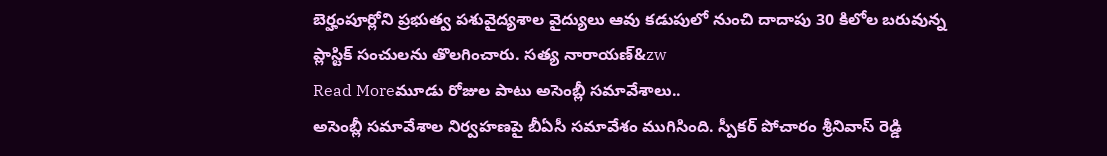బెర్హంపూర్లోని ప్రభుత్వ పశువైద్యశాల వైద్యులు ఆవు కడుపులో నుంచి దాదాపు 30 కిలోల బరువున్న ప్లాస్టిక్ సంచులను తొలగించారు. సత్య నారాయణ్&zw
Read Moreమూడు రోజుల పాటు అసెంబ్లీ సమావేశాలు..
అసెంబ్లీ సమావేశాల నిర్వహణపై బీఏసీ సమావేశం ముగిసింది. స్పీకర్ పోచారం శ్రీనివాస్ రెడ్డి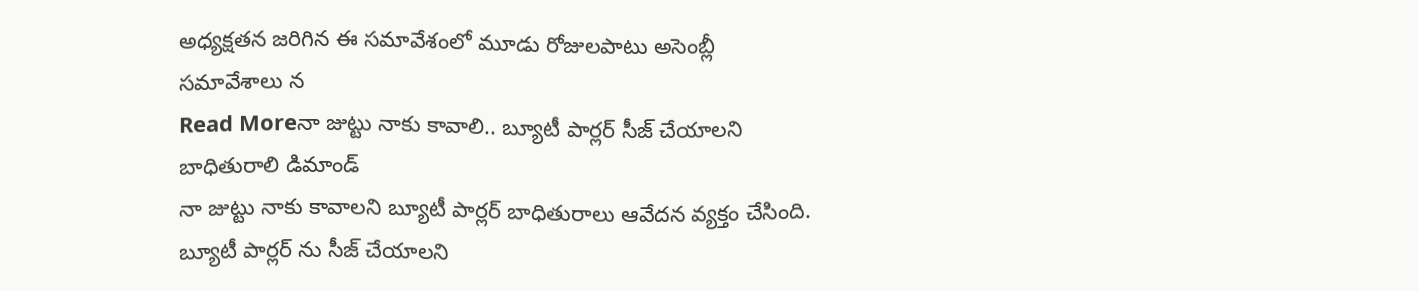అధ్యక్షతన జరిగిన ఈ సమావేశంలో మూడు రోజులపాటు అసెంబ్లీ సమావేశాలు న
Read Moreనా జుట్టు నాకు కావాలి.. బ్యూటీ పార్లర్ సీజ్ చేయాలని బాధితురాలి డిమాండ్
నా జుట్టు నాకు కావాలని బ్యూటీ పార్లర్ బాధితురాలు ఆవేదన వ్యక్తం చేసింది. బ్యూటీ పార్లర్ ను సీజ్ చేయాలని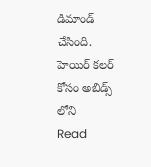డిమాండ్ చేసింది. హెయిర్ కలర్ కోసం అబిడ్స్ లోని
Read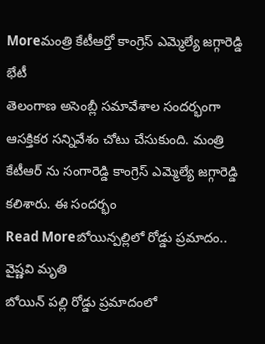Moreమంత్రి కేటీఆర్తో కాంగ్రెస్ ఎమ్మెల్యే జగ్గారెడ్డి భేటీ
తెలంగాణ అసెంబ్లీ సమావేశాల సందర్భంగా ఆసక్తికర సన్నివేశం చోటు చేసుకుంది. మంత్రి కేటీఆర్ ను సంగారెడ్డి కాంగ్రెస్ ఎమ్మెల్యే జగ్గారెడ్డి కలిశారు. ఈ సందర్భం
Read Moreబోయిన్పల్లిలో రోడ్డు ప్రమాదం.. వైష్ణవి మృతి
బోయిన్ పల్లి రోడ్డు ప్రమాదంలో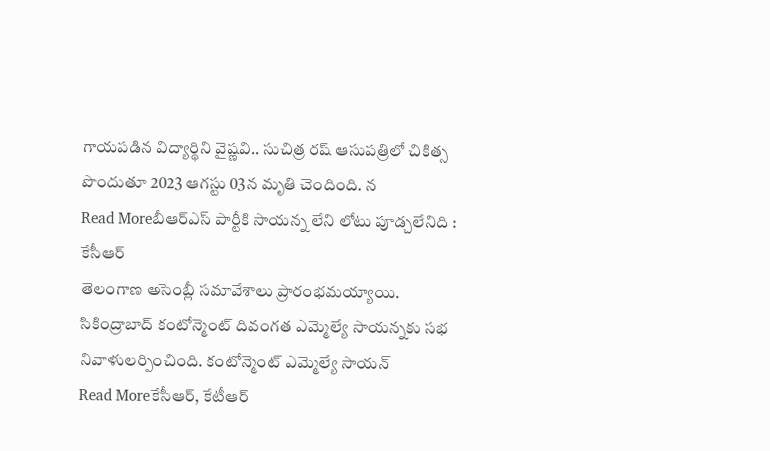గాయపడిన విద్యార్థిని వైష్ణవి.. సుచిత్ర రష్ ఆసుపత్రిలో చికిత్స పొందుతూ 2023 ఆగస్టు 03న మృతి చెందింది. న
Read Moreబీఆర్ఎస్ పార్టీకి సాయన్న లేని లోటు పూడ్చలేనిది : కేసీఆర్
తెలంగాణ అసెంబ్లీ సమావేశాలు ప్రారంభమయ్యాయి. సికింద్రాబాద్ కంటోన్మెంట్ దివంగత ఎమ్మెల్యే సాయన్నకు సభ నివాళులర్పించింది. కంటోన్మెంట్ ఎమ్మెల్యే సాయన్
Read Moreకేసీఆర్, కేటీఆర్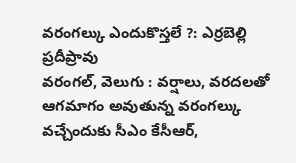వరంగల్కు ఎందుకొస్తలే ?: ఎర్రబెల్లి ప్రదీప్రావు
వరంగల్, వెలుగు : వర్షాలు, వరదలతో ఆగమాగం అవుతున్న వరంగల్కు వచ్చేందుకు సీఎం కేసీఆర్,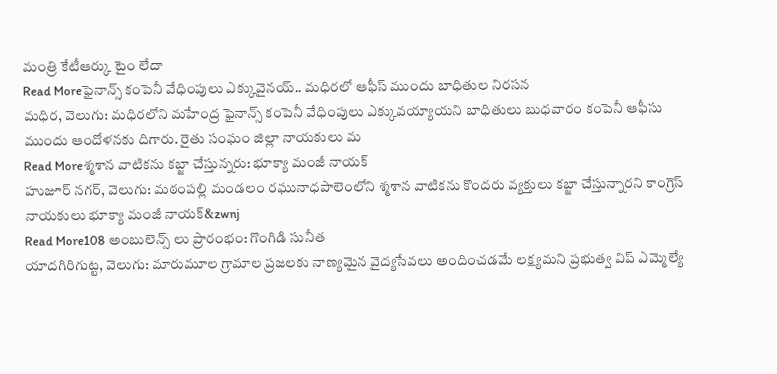మంత్రి కేటీఆర్కు టైం లేదా
Read Moreఫైనాన్స్ కంపెనీ వేధింపులు ఎక్కువైనయ్.. మధిరలో ఆఫీస్ ముందు బాధితుల నిరసన
మధిర, వెలుగు: మధిరలోని మహేంద్ర ఫైనాన్స్ కంపెనీ వేధింపులు ఎక్కువయ్యాయని బాధితులు బుధవారం కంపెనీ ఆఫీసు ముందు ఆందోళనకు దిగారు. రైతు సంఘం జిల్లా నాయకులు మ
Read Moreశ్మశాన వాటికను కబ్జా చేస్తున్నరు: భూక్యా మంజీ నాయక్
హుజూర్ నగర్, వెలుగు: మఠంపల్లి మండలం రఘునాధపాలెంలోని శ్మశాన వాటికను కొందరు వ్యక్తులు కబ్జా చేస్తున్నారని కాంగ్రెస్ నాయకులు భూక్యా మంజీ నాయక్&zwnj
Read More108 అంబులెన్స్ లు ప్రారంభం: గొంగిడి సునీత
యాదగిరిగుట్ట, వెలుగు: మారుమూల గ్రామాల ప్రజలకు నాణ్యమైన వైద్యసేవలు అందించడమే లక్ష్యమని ప్రభుత్వ విప్ ఎమ్మెల్యే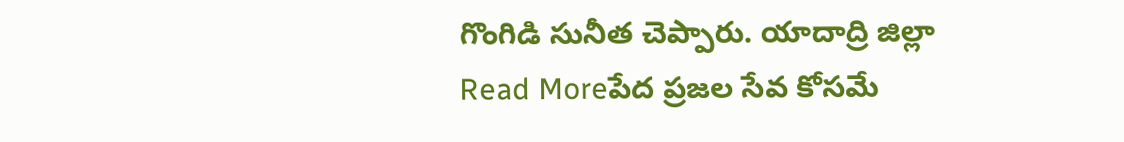గొంగిడి సునీత చెప్పారు. యాదాద్రి జిల్లా
Read Moreపేద ప్రజల సేవ కోసమే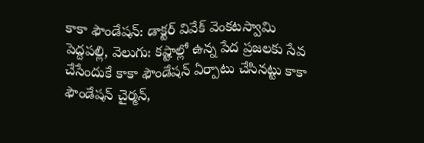కాకా ఫౌండేషన్: డాక్టర్ వివేక్ వెంకటస్వామి
పెద్దపల్లి, వెలుగు: కష్టాల్లో ఉన్న పేద ప్రజలకు సేవ చేసేందుకే కాకా ఫౌండేషన్ ఏర్పాటు చేసినట్టు కాకా ఫౌండేషన్ చైర్మన్,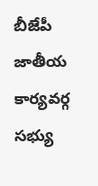బీజేపీ జాతీయ కార్యవర్గ సభ్యు